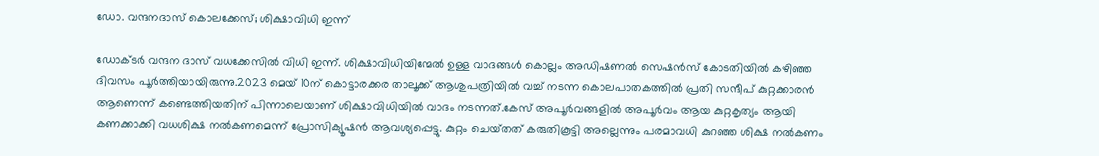ഡോ. വന്ദനദാസ് കൊലക്കേസ്; ശിക്ഷാവിധി ഇന്ന്

ഡോക്ടർ വന്ദന ദാസ് വധക്കേസില്‍ വിധി ഇന്ന്. ശിക്ഷാവിധിയിന്മേല്‍ ഉള്ള വാദങ്ങള്‍ കൊല്ലം അഡിഷണല്‍ സെഷൻസ് കോടതിയില്‍ കഴിഞ്ഞ ദിവസം പൂർത്തിയായിരുന്നു.2023 മെയ് 10ന് കൊട്ടാരക്കര താലൂക്ക് ആശുപത്രിയില്‍ വച്ച്‌ നടന്ന കൊലപാതകത്തില്‍ പ്രതി സന്ദീപ് കുറ്റക്കാരൻ ആണെന്ന് കണ്ടെത്തിയതിന് പിന്നാലെയാണ് ശിക്ഷാവിധിയില്‍ വാദം നടന്നത്.കേസ് അപൂർവങ്ങളില്‍ അപൂർവം ആയ കുറ്റകൃത്യം ആയി കണക്കാക്കി വധശിക്ഷ നല്‍കണമെന്ന് പ്രോസിക്യൂഷൻ ആവശ്യപ്പെട്ടു. കുറ്റം ചെയ്‌തത് കരുതികൂട്ടി അല്ലെന്നും പരമാവധി കുറഞ്ഞ ശിക്ഷ നല്‍കണം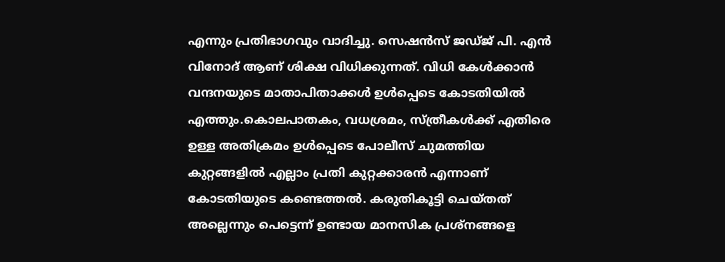എന്നും പ്രതിഭാഗവും വാദിച്ചു. സെഷൻസ് ജഡ്ജ് പി. എൻ വിനോദ് ആണ് ശിക്ഷ വിധിക്കുന്നത്. വിധി കേള്‍ക്കാൻ വന്ദനയുടെ മാതാപിതാക്കള്‍ ഉള്‍പ്പെടെ കോടതിയില്‍ എത്തും.കൊലപാതകം, വധശ്രമം, സ്ത്രീകള്‍ക്ക് എതിരെ ഉള്ള അതിക്രമം ഉള്‍പ്പെടെ പോലീസ് ചുമത്തിയ കുറ്റങ്ങളില്‍ എല്ലാം പ്രതി കുറ്റക്കാരൻ എന്നാണ് കോടതിയുടെ കണ്ടെത്തല്‍. കരുതികൂട്ടി ചെയ്‌തത് അല്ലെന്നും പെട്ടെന്ന് ഉണ്ടായ മാനസിക പ്രശ്നങ്ങളെ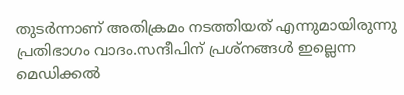തുടർന്നാണ് അതിക്രമം നടത്തിയത് എന്നുമായിരുന്നു പ്രതിഭാഗം വാദം.സന്ദീപിന് പ്രശ്നങ്ങള്‍ ഇല്ലെന്ന മെഡിക്കല്‍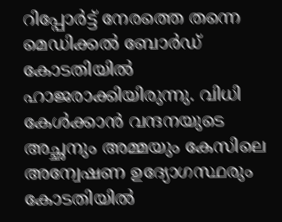റിപ്പോർട്ട് നേരത്തെ തന്നെ മെഡിക്കല്‍ ബോർഡ് കോടതിയില്‍ ഹാജരാക്കിയിരുന്നു. വിധി കേള്‍ക്കാൻ വന്ദനയുടെ അച്ഛനും അമ്മയും കേസിലെ അന്വേഷണ ഉദ്യോഗസ്ഥരും കോടതിയില്‍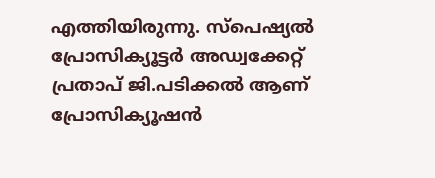എത്തിയിരുന്നു. സ്പെഷ്യല്‍ പ്രോസിക്യൂട്ടർ അഡ്വക്കേറ്റ് പ്രതാപ് ജി.പടിക്കല്‍ ആണ് പ്രോസിക്യൂഷൻ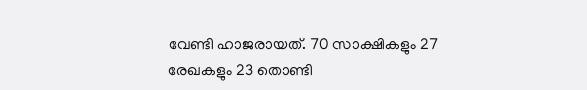വേണ്ടി ഹാജരായത്. 70 സാക്ഷികളും 27 രേഖകളും 23 തൊണ്ടി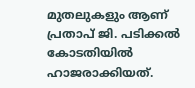മുതലുകളും ആണ് പ്രതാപ് ജി. പടിക്കല്‍ കോടതിയില്‍ ഹാജരാക്കിയത്.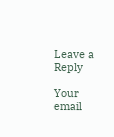Leave a Reply

Your email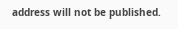address will not be published.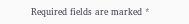Required fields are marked *